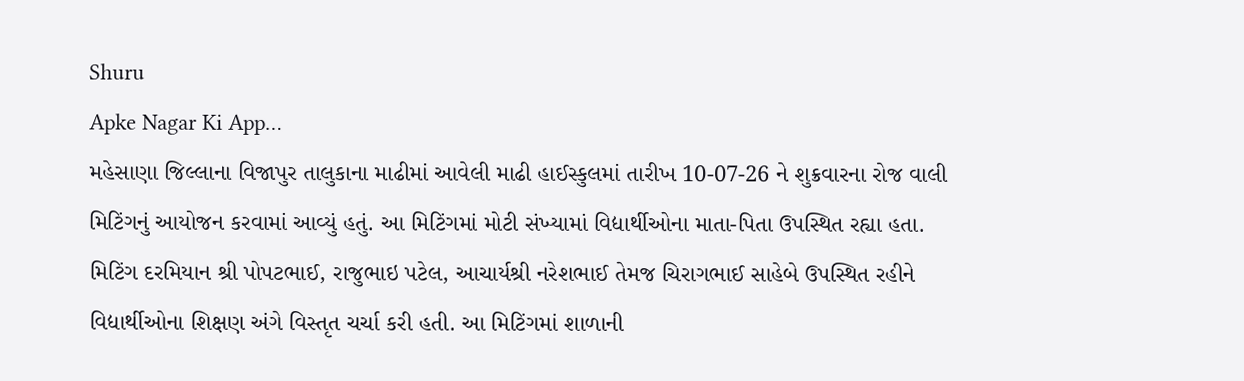Shuru
Apke Nagar Ki App…
મહેસાણા જિલ્લાના વિજાપુર તાલુકાના માઢીમાં આવેલી માઢી હાઈસ્કુલમાં તારીખ 10-07-26 ને શુક્રવારના રોજ વાલી મિટિંગનું આયોજન કરવામાં આવ્યું હતું. આ મિટિંગમાં મોટી સંખ્યામાં વિદ્યાર્થીઓના માતા-પિતા ઉપસ્થિત રહ્યા હતા. મિટિંગ દરમિયાન શ્રી પોપટભાઈ, રાજુભાઇ પટેલ, આચાર્યશ્રી નરેશભાઈ તેમજ ચિરાગભાઈ સાહેબે ઉપસ્થિત રહીને વિદ્યાર્થીઓના શિક્ષણ અંગે વિસ્તૃત ચર્ચા કરી હતી. આ મિટિંગમાં શાળાની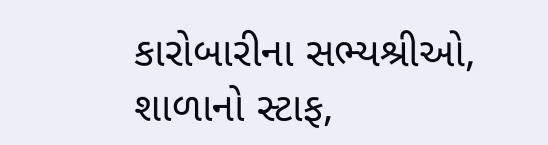કારોબારીના સભ્યશ્રીઓ, શાળાનો સ્ટાફ,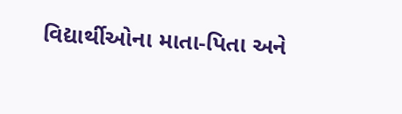વિદ્યાર્થીઓના માતા-પિતા અને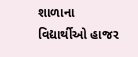શાળાના વિદ્યાર્થીઓ હાજર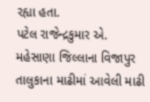રહ્યા હતા.
પટેલ રાજેન્દ્રકુમાર એ.
મહેસાણા જિલ્લાના વિજાપુર તાલુકાના માઢીમાં આવેલી માઢી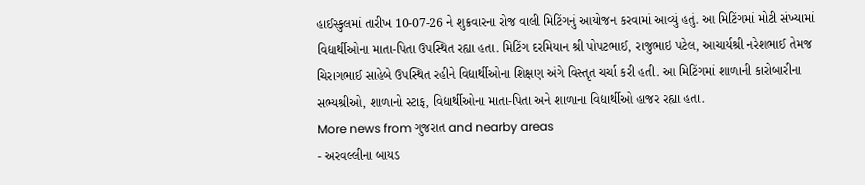હાઈસ્કુલમાં તારીખ 10-07-26 ને શુક્રવારના રોજ વાલી મિટિંગનું આયોજન કરવામાં આવ્યું હતું. આ મિટિંગમાં મોટી સંખ્યામાં વિદ્યાર્થીઓના માતા-પિતા ઉપસ્થિત રહ્યા હતા. મિટિંગ દરમિયાન શ્રી પોપટભાઈ, રાજુભાઇ પટેલ, આચાર્યશ્રી નરેશભાઈ તેમજ ચિરાગભાઈ સાહેબે ઉપસ્થિત રહીને વિદ્યાર્થીઓના શિક્ષણ અંગે વિસ્તૃત ચર્ચા કરી હતી. આ મિટિંગમાં શાળાની કારોબારીના સભ્યશ્રીઓ, શાળાનો સ્ટાફ, વિદ્યાર્થીઓના માતા-પિતા અને શાળાના વિદ્યાર્થીઓ હાજર રહ્યા હતા.
More news from ગુજરાત and nearby areas
- અરવલ્લીના બાયડ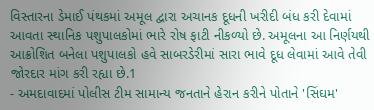વિસ્તારના ડેમાઈ પંથકમાં અમૂલ દ્વારા અચાનક દૂધની ખરીદી બંધ કરી દેવામાં આવતા સ્થાનિક પશુપાલકોમાં ભારે રોષ ફાટી નીકળ્યો છે. અમૂલના આ નિર્ણયથી આક્રોશિત બનેલા પશુપાલકો હવે સાબરડેરીમાં સારા ભાવે દૂધ લેવામાં આવે તેવી જોરદાર માંગ કરી રહ્યા છે.1
- અમદાવાદમાં પોલીસ ટીમ સામાન્ય જનતાને હેરાન કરીને પોતાને 'સિંઘમ'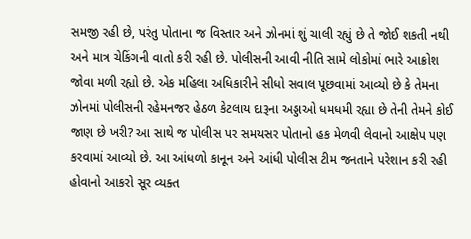સમજી રહી છે, પરંતુ પોતાના જ વિસ્તાર અને ઝોનમાં શું ચાલી રહ્યું છે તે જોઈ શકતી નથી અને માત્ર ચેકિંગની વાતો કરી રહી છે. પોલીસની આવી નીતિ સામે લોકોમાં ભારે આક્રોશ જોવા મળી રહ્યો છે. એક મહિલા અધિકારીને સીધો સવાલ પૂછવામાં આવ્યો છે કે તેમના ઝોનમાં પોલીસની રહેમનજર હેઠળ કેટલાય દારૂના અડ્ડાઓ ધમધમી રહ્યા છે તેની તેમને કોઈ જાણ છે ખરી? આ સાથે જ પોલીસ પર સમયસર પોતાનો હક મેળવી લેવાનો આક્ષેપ પણ કરવામાં આવ્યો છે. આ આંધળો કાનૂન અને આંધી પોલીસ ટીમ જનતાને પરેશાન કરી રહી હોવાનો આકરો સૂર વ્યક્ત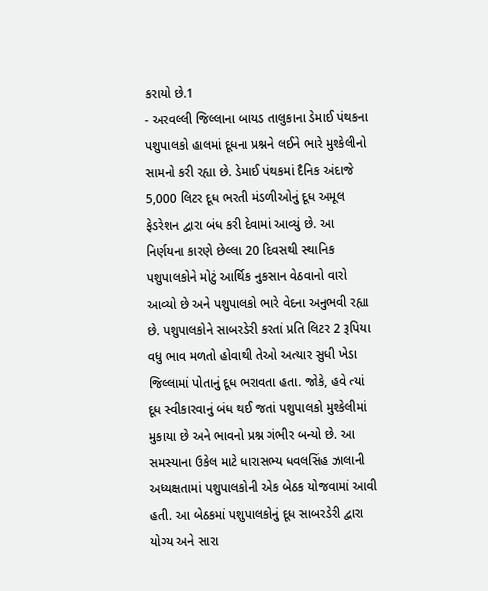કરાયો છે.1
- અરવલ્લી જિલ્લાના બાયડ તાલુકાના ડેમાઈ પંથકના પશુપાલકો હાલમાં દૂધના પ્રશ્નને લઈને ભારે મુશ્કેલીનો સામનો કરી રહ્યા છે. ડેમાઈ પંથકમાં દૈનિક અંદાજે 5,000 લિટર દૂધ ભરતી મંડળીઓનું દૂધ અમૂલ ફેડરેશન દ્વારા બંધ કરી દેવામાં આવ્યું છે. આ નિર્ણયના કારણે છેલ્લા 20 દિવસથી સ્થાનિક પશુપાલકોને મોટું આર્થિક નુકસાન વેઠવાનો વારો આવ્યો છે અને પશુપાલકો ભારે વેદના અનુભવી રહ્યા છે. પશુપાલકોને સાબરડેરી કરતાં પ્રતિ લિટર 2 રૂપિયા વધુ ભાવ મળતો હોવાથી તેઓ અત્યાર સુધી ખેડા જિલ્લામાં પોતાનું દૂધ ભરાવતા હતા. જોકે, હવે ત્યાં દૂધ સ્વીકારવાનું બંધ થઈ જતાં પશુપાલકો મુશ્કેલીમાં મુકાયા છે અને ભાવનો પ્રશ્ન ગંભીર બન્યો છે. આ સમસ્યાના ઉકેલ માટે ધારાસભ્ય ધવલસિંહ ઝાલાની અધ્યક્ષતામાં પશુપાલકોની એક બેઠક યોજવામાં આવી હતી. આ બેઠકમાં પશુપાલકોનું દૂધ સાબરડેરી દ્વારા યોગ્ય અને સારા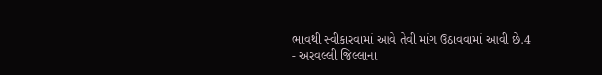ભાવથી સ્વીકારવામાં આવે તેવી માંગ ઉઠાવવામાં આવી છે.4
- અરવલ્લી જિલ્લાના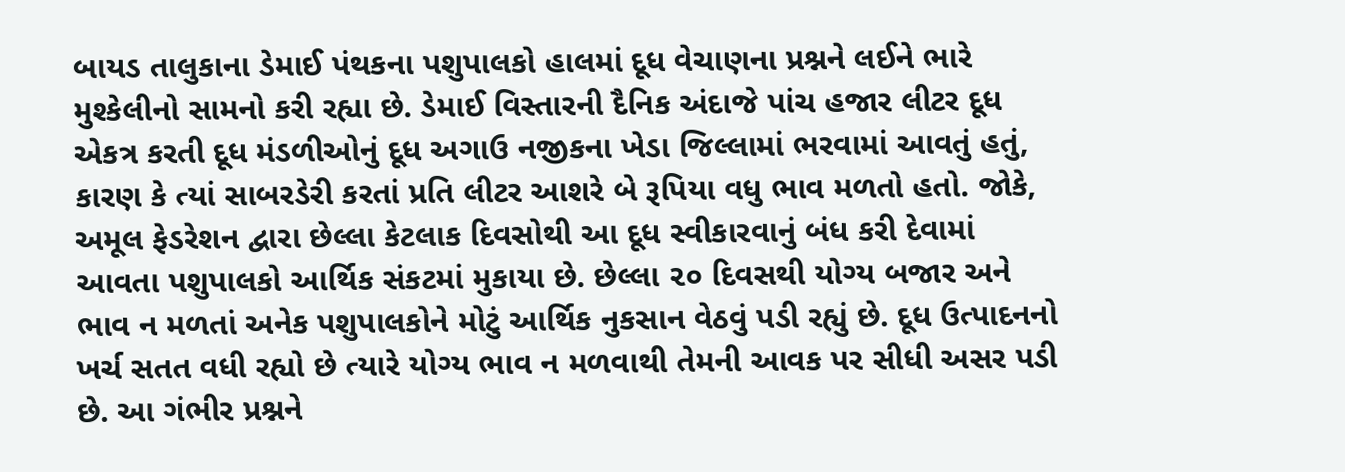બાયડ તાલુકાના ડેમાઈ પંથકના પશુપાલકો હાલમાં દૂધ વેચાણના પ્રશ્નને લઈને ભારે મુશ્કેલીનો સામનો કરી રહ્યા છે. ડેમાઈ વિસ્તારની દૈનિક અંદાજે પાંચ હજાર લીટર દૂધ એકત્ર કરતી દૂધ મંડળીઓનું દૂધ અગાઉ નજીકના ખેડા જિલ્લામાં ભરવામાં આવતું હતું, કારણ કે ત્યાં સાબરડેરી કરતાં પ્રતિ લીટર આશરે બે રૂપિયા વધુ ભાવ મળતો હતો. જોકે, અમૂલ ફેડરેશન દ્વારા છેલ્લા કેટલાક દિવસોથી આ દૂધ સ્વીકારવાનું બંધ કરી દેવામાં આવતા પશુપાલકો આર્થિક સંકટમાં મુકાયા છે. છેલ્લા ૨૦ દિવસથી યોગ્ય બજાર અને ભાવ ન મળતાં અનેક પશુપાલકોને મોટું આર્થિક નુકસાન વેઠવું પડી રહ્યું છે. દૂધ ઉત્પાદનનો ખર્ચ સતત વધી રહ્યો છે ત્યારે યોગ્ય ભાવ ન મળવાથી તેમની આવક પર સીધી અસર પડી છે. આ ગંભીર પ્રશ્નને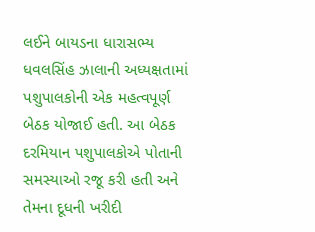લઈને બાયડના ધારાસભ્ય ધવલસિંહ ઝાલાની અધ્યક્ષતામાં પશુપાલકોની એક મહત્વપૂર્ણ બેઠક યોજાઈ હતી. આ બેઠક દરમિયાન પશુપાલકોએ પોતાની સમસ્યાઓ રજૂ કરી હતી અને તેમના દૂધની ખરીદી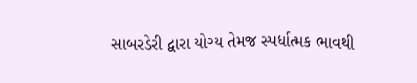સાબરડેરી દ્વારા યોગ્ય તેમજ સ્પર્ધાત્મક ભાવથી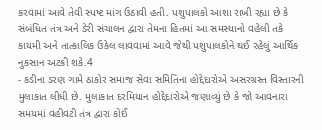કરવામાં આવે તેવી સ્પષ્ટ માંગ ઉઠાવી હતી. પશુપાલકો આશા રાખી રહ્યા છે કે સંબંધિત તંત્ર અને ડેરી સંચાલન દ્વારા તેમના હિતમાં આ સમસ્યાનો વહેલી તકે કાયમી અને તાત્કાલિક ઉકેલ લાવવામાં આવે જેથી પશુપાલકોને થઈ રહેલું આર્થિક નુકસાન અટકી શકે.4
- કડીના ડરણ ગામે ઠાકોર સમાજ સેવા સમિતિના હોદ્દેદારોએ અસરગ્રસ્ત વિસ્તારની મુલાકાત લીધી છે. મુલાકાત દરમિયાન હોદ્દેદારોએ જણાવ્યું છે કે જો આવનારા સમયમાં વહીવટી તંત્ર દ્વારા કોઈ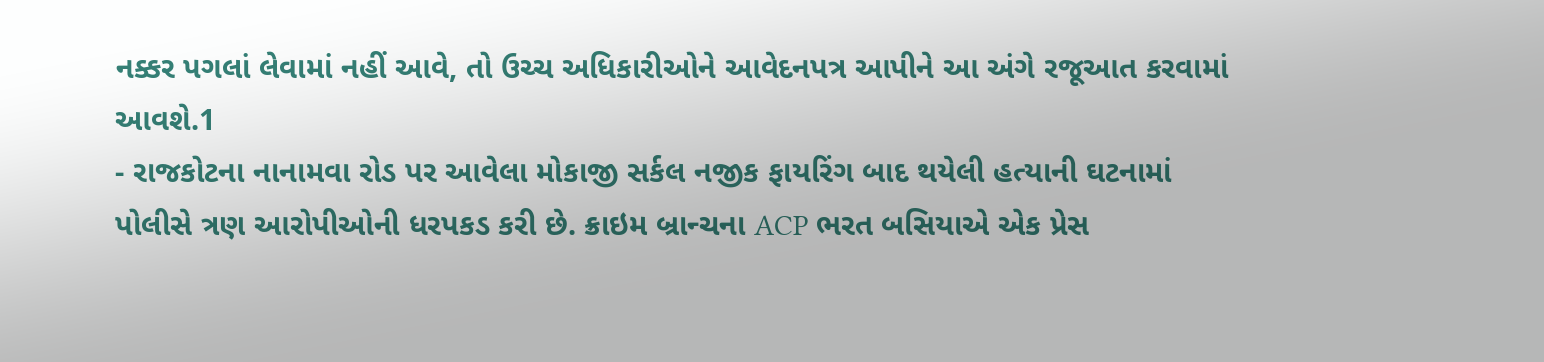નક્કર પગલાં લેવામાં નહીં આવે, તો ઉચ્ચ અધિકારીઓને આવેદનપત્ર આપીને આ અંગે રજૂઆત કરવામાં આવશે.1
- રાજકોટના નાનામવા રોડ પર આવેલા મોકાજી સર્કલ નજીક ફાયરિંગ બાદ થયેલી હત્યાની ઘટનામાં પોલીસે ત્રણ આરોપીઓની ધરપકડ કરી છે. ક્રાઇમ બ્રાન્ચના ACP ભરત બસિયાએ એક પ્રેસ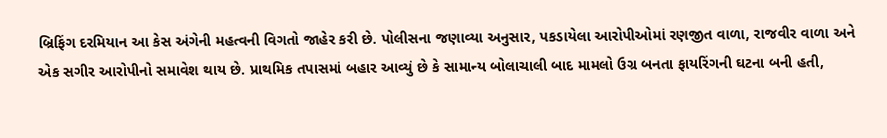બ્રિફિંગ દરમિયાન આ કેસ અંગેની મહત્વની વિગતો જાહેર કરી છે. પોલીસના જણાવ્યા અનુસાર, પકડાયેલા આરોપીઓમાં રણજીત વાળા, રાજવીર વાળા અને એક સગીર આરોપીનો સમાવેશ થાય છે. પ્રાથમિક તપાસમાં બહાર આવ્યું છે કે સામાન્ય બોલાચાલી બાદ મામલો ઉગ્ર બનતા ફાયરિંગની ઘટના બની હતી,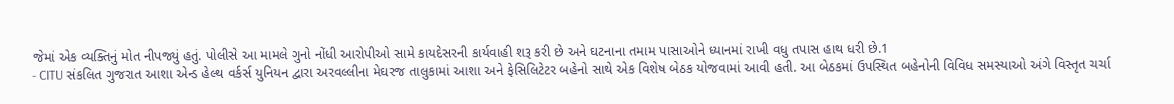જેમાં એક વ્યક્તિનું મોત નીપજ્યું હતું. પોલીસે આ મામલે ગુનો નોંધી આરોપીઓ સામે કાયદેસરની કાર્યવાહી શરૂ કરી છે અને ઘટનાના તમામ પાસાઓને ધ્યાનમાં રાખી વધુ તપાસ હાથ ધરી છે.1
- CITU સંકલિત ગુજરાત આશા એન્ડ હેલ્થ વર્કર્સ યુનિયન દ્વારા અરવલ્લીના મેઘરજ તાલુકામાં આશા અને ફેસિલિટેટર બહેનો સાથે એક વિશેષ બેઠક યોજવામાં આવી હતી. આ બેઠકમાં ઉપસ્થિત બહેનોની વિવિધ સમસ્યાઓ અંગે વિસ્તૃત ચર્ચા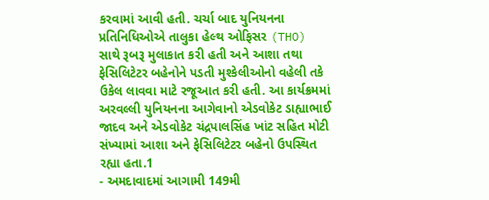કરવામાં આવી હતી. ચર્ચા બાદ યુનિયનના પ્રતિનિધિઓએ તાલુકા હેલ્થ ઓફિસર (THO) સાથે રૂબરૂ મુલાકાત કરી હતી અને આશા તથા ફેસિલિટેટર બહેનોને પડતી મુશ્કેલીઓનો વહેલી તકે ઉકેલ લાવવા માટે રજૂઆત કરી હતી. આ કાર્યક્રમમાં અરવલ્લી યુનિયનના આગેવાનો એડવોકેટ ડાહ્યાભાઈ જાદવ અને એડવોકેટ ચંદ્રપાલસિંહ ખાંટ સહિત મોટી સંખ્યામાં આશા અને ફેસિલિટેટર બહેનો ઉપસ્થિત રહ્યા હતા.1
- અમદાવાદમાં આગામી 149મી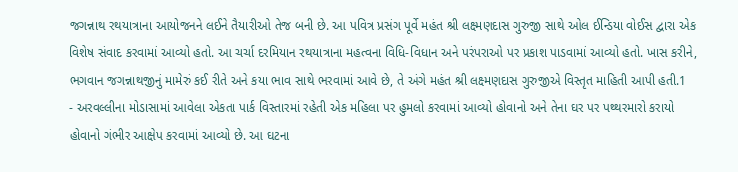જગન્નાથ રથયાત્રાના આયોજનને લઈને તૈયારીઓ તેજ બની છે. આ પવિત્ર પ્રસંગ પૂર્વે મહંત શ્રી લક્ષ્મણદાસ ગુરુજી સાથે ઓલ ઈન્ડિયા વોઈસ દ્વારા એક વિશેષ સંવાદ કરવામાં આવ્યો હતો. આ ચર્ચા દરમિયાન રથયાત્રાના મહત્વના વિધિ-વિધાન અને પરંપરાઓ પર પ્રકાશ પાડવામાં આવ્યો હતો. ખાસ કરીને, ભગવાન જગન્નાથજીનું મામેરું કઈ રીતે અને કયા ભાવ સાથે ભરવામાં આવે છે, તે અંગે મહંત શ્રી લક્ષ્મણદાસ ગુરુજીએ વિસ્તૃત માહિતી આપી હતી.1
- અરવલ્લીના મોડાસામાં આવેલા એકતા પાર્ક વિસ્તારમાં રહેતી એક મહિલા પર હુમલો કરવામાં આવ્યો હોવાનો અને તેના ઘર પર પથ્થરમારો કરાયો હોવાનો ગંભીર આક્ષેપ કરવામાં આવ્યો છે. આ ઘટના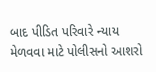બાદ પીડિત પરિવારે ન્યાય મેળવવા માટે પોલીસનો આશરો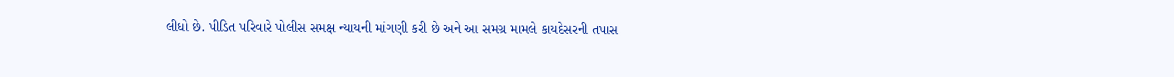લીધો છે. પીડિત પરિવારે પોલીસ સમક્ષ ન્યાયની માંગણી કરી છે અને આ સમગ્ર મામલે કાયદેસરની તપાસ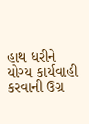હાથ ધરીને યોગ્ય કાર્યવાહી કરવાની ઉગ્ર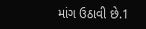માંગ ઉઠાવી છે.1